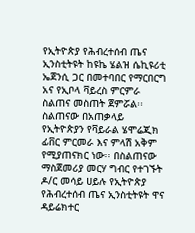የኢትዮጵያ የሕብረተሰብ ጤና ኢንስቲትዩት ከዩኬ ሄልዝ ሴኪዩሪቲ ኤጀንሲ ጋር በመተባበር የማርበርግ አና የኢቦላ ቫይረስ ምርምራ ስልጠና መስጠት ጀምሯል፡፡ ስልጠናው በአጠቃላይ የኢትዮጵያን የቫይራል ሄሞሬጂክ ፊቨር ምርመራ እና ምላሽ አቅም የሚያጠናክር ነው፡፡ በስልጠናው ማስጀመሪያ መርሃ ግብር የተገኙት ዶ/ር መሳይ ሀይሉ የኢትዮጵያ የሕብረተሰብ ጤና ኢንስቲትዩት ዋና ዳይሬክተር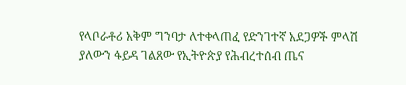የላቦራቶሪ አቅም ግንባታ ለተቀላጠፈ የድንገተኛ አደጋዎች ምላሽ ያለውን ፋይዳ ገልጸው የኢትዮጵያ የሕብረተሰብ ጤና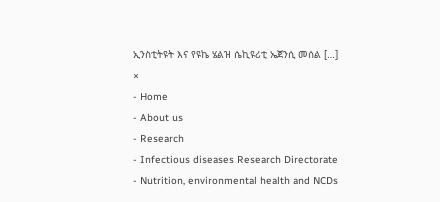ኢንስቲትዩት እና የዩኬ ሄልዝ ሴኪዩሪቲ ኤጀንሲ መሰል […]
×
- Home
- About us
- Research
- Infectious diseases Research Directorate
- Nutrition, environmental health and NCDs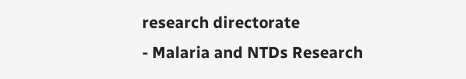research directorate
- Malaria and NTDs Research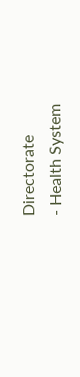Directorate
- Health System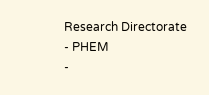Research Directorate
- PHEM
-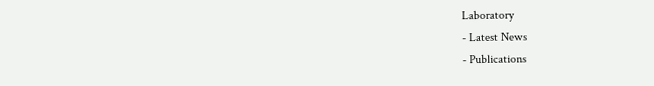Laboratory
- Latest News
- Publications